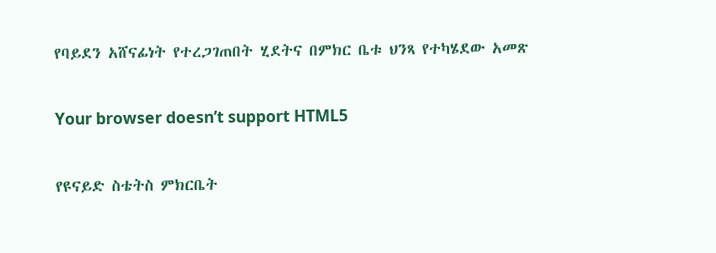የባይደን አሸናፊነት የተረጋገጠበት ሂደትና በምክር ቤቱ ህንጻ የተካሄደው አመጽ

Your browser doesn’t support HTML5

የዩናይድ ስቴትስ ምክርቤት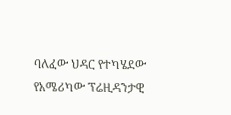ባለፈው ህዳር የተካሄደው የአሜሪካው ፕሬዚዳንታዊ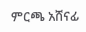ምርጫ አሸናፊ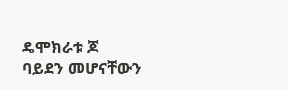ዴሞክራቱ ጆ ባይደን መሆናቸውን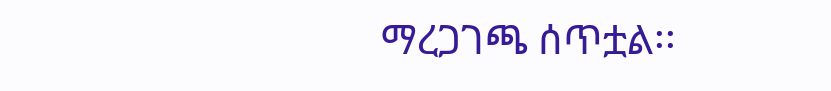ማረጋገጫ ሰጥቷል፡፡